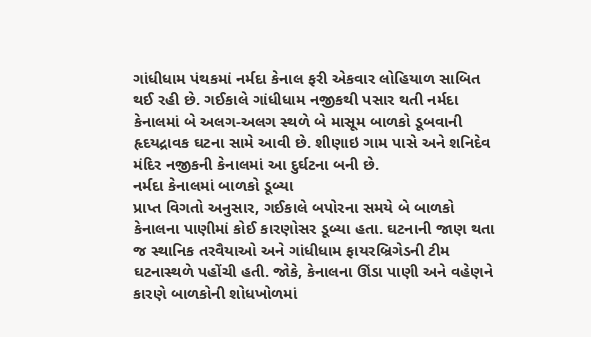ગાંધીધામ પંથકમાં નર્મદા કેનાલ ફરી એકવાર લોહિયાળ સાબિત થઈ રહી છે. ગઈકાલે ગાંધીધામ નજીકથી પસાર થતી નર્મદા કેનાલમાં બે અલગ-અલગ સ્થળે બે માસૂમ બાળકો ડૂબવાની હૃદયદ્રાવક ઘટના સામે આવી છે. શીણાઇ ગામ પાસે અને શનિદેવ મંદિર નજીકની કેનાલમાં આ દુર્ઘટના બની છે.
નર્મદા કેનાલમાં બાળકો ડૂબ્યા
પ્રાપ્ત વિગતો અનુસાર, ગઈકાલે બપોરના સમયે બે બાળકો કેનાલના પાણીમાં કોઈ કારણોસર ડૂબ્યા હતા. ઘટનાની જાણ થતા જ સ્થાનિક તરવૈયાઓ અને ગાંધીધામ ફાયરબ્રિગેડની ટીમ ઘટનાસ્થળે પહોંચી હતી. જોકે, કેનાલના ઊંડા પાણી અને વહેણને કારણે બાળકોની શોધખોળમાં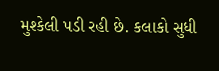મુશ્કેલી પડી રહી છે. કલાકો સુધી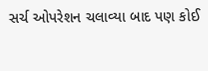સર્ચ ઓપરેશન ચલાવ્યા બાદ પણ કોઈ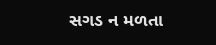સગડ ન મળતા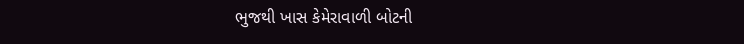ભુજથી ખાસ કેમેરાવાળી બોટની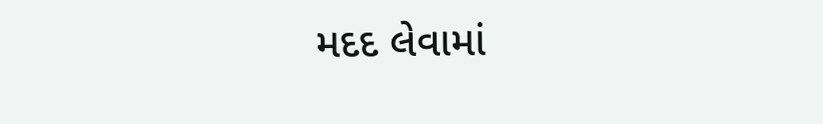મદદ લેવામાં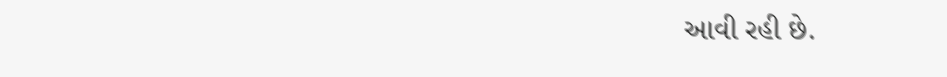આવી રહી છે.